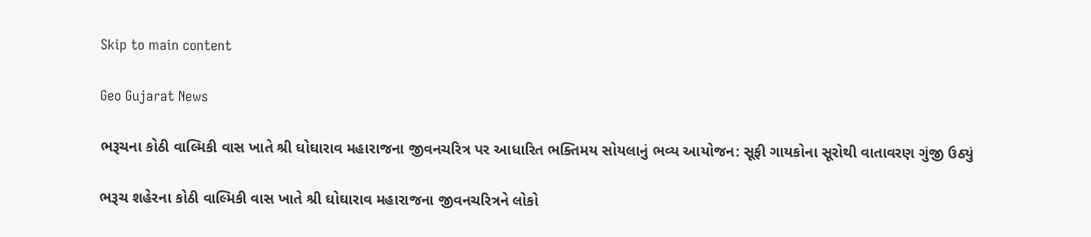Skip to main content

Geo Gujarat News

ભરૂચના કોઠી વાલ્મિકી વાસ ખાતે શ્રી ઘોઘારાવ મહારાજના જીવનચરિત્ર પર આધારિત ભક્તિમય સોયલાનું ભવ્ય આયોજન: સૂફી ગાયકોના સૂરોથી વાતાવરણ ગુંજી ઉઠ્યું

ભરૂચ શહેરના કોઠી વાલ્મિકી વાસ ખાતે શ્રી ઘોઘારાવ મહારાજના જીવનચરિત્રને લોકો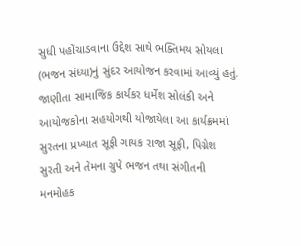સુધી પહોંચાડવાના ઉદ્દેશ સાથે ભક્તિમય સોયલા (ભજન સંધ્યા)નું સુંદર આયોજન કરવામાં આવ્યું હતું. જાણીતા સામાજિક કાર્યકર ધર્મેશ સોલંકી અને આયોજકોના સહયોગથી યોજાયેલા આ કાર્યક્રમમાં સુરતના પ્રખ્યાત સૂફી ગાયક રાજા સૂફી, પિગ્નેશ સુરતી અને તેમના ગ્રુપે ભજન તથા સંગીતની મનમોહક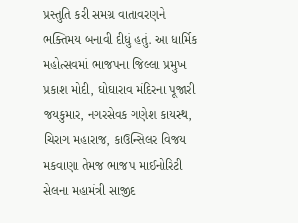પ્રસ્તુતિ કરી સમગ્ર વાતાવરણને ભક્તિમય બનાવી દીધું હતું. આ ધાર્મિક મહોત્સવમાં ભાજપના જિલ્લા પ્રમુખ પ્રકાશ મોદી, ઘોઘારાવ મંદિરના પૂજારી જયકુમાર, નગરસેવક ગણેશ કાયસ્થ, ચિરાગ મહારાજ, કાઉન્સિલર વિજય મકવાણા તેમજ ભાજપ માઈનોરિટી સેલના મહામંત્રી સાજીદ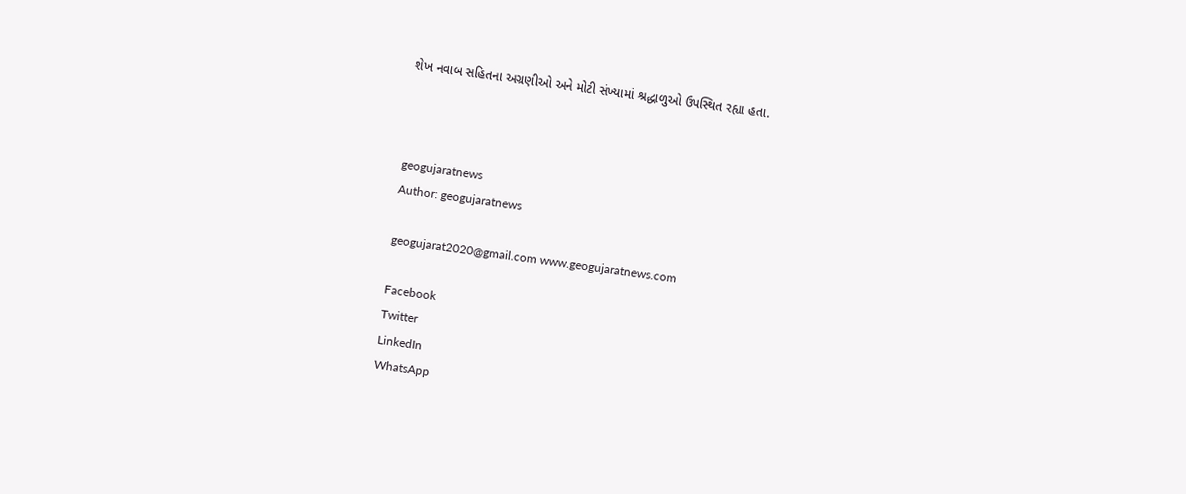શેખ નવાબ સહિતના અગ્રણીઓ અને મોટી સંખ્યામાં શ્રદ્ધાળુઓ ઉપસ્થિત રહ્યા હતા.



geogujaratnews
Author: geogujaratnews

geogujarat2020@gmail.com www.geogujaratnews.com

Facebook
Twitter
LinkedIn
WhatsApp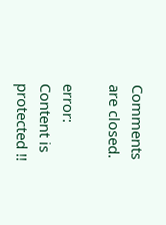Comments are closed.

error: Content is protected !!